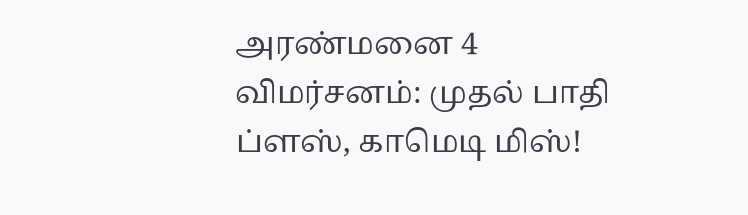அரண்மனை 4 விமர்சனம்: முதல் பாதி ப்ளஸ், காமெடி மிஸ்!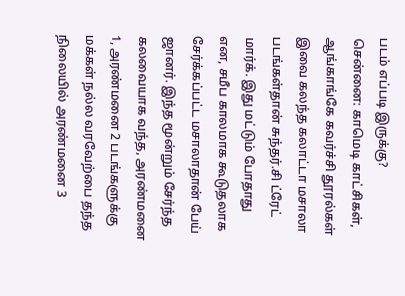படம் எப்படி இருக்கு?
சென்னை: காமெடி காட்சிகள், ஆங்காங்கே கவர்ச்சி தூரல்கள் இவை கலந்த கலாட்டா மசாலா படங்கள்தான் சுந்தர்.சி ட்ரேட் மார்க். இது மட்டும் போதாது என, சமீப காலமாக கூடுதலாக சேர்க்கப்பட்ட மசாலாதான் பேய் ஜானர். இந்த மூன்றும் சேர்ந்த கலவையாக வந்த, அரண்மனை 1, அரண்மனை 2 படங்களுக்கு மக்கள் நல்ல வரவேற்பை தந்த நிலையில் அரண்மனை 3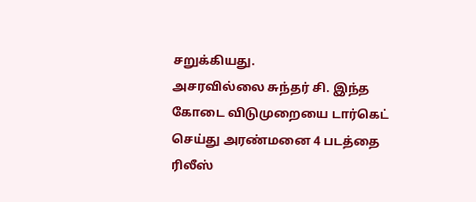சறுக்கியது.
அசரவில்லை சுந்தர் சி. இந்த கோடை விடுமுறையை டார்கெட் செய்து அரண்மனை 4 படத்தை ரிலீஸ்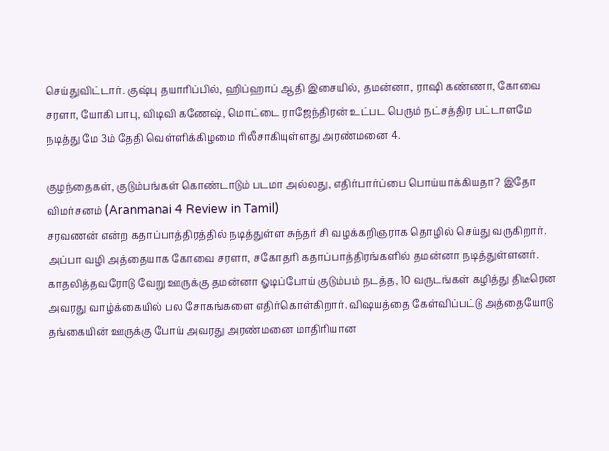செய்துவிட்டார். குஷ்பு தயாரிப்பில், ஹிப்ஹாப் ஆதி இசையில், தமன்னா, ராஷி கண்ணா, கோவை சரளா, யோகி பாபு, விடிவி கணேஷ், மொட்டை ராஜேந்திரன் உட்பட பெரும் நட்சத்திர பட்டாளமே நடித்து மே 3ம் தேதி வெள்ளிக்கிழமை ரிலீசாகியுள்ளது அரண்மனை 4.

குழந்தைகள், குடும்பங்கள் கொண்டாடும் படமா அல்லது, எதிர்பார்ப்பை பொய்யாக்கியதா? இதோ விமர்சனம் (Aranmanai 4 Review in Tamil)
சரவணன் என்ற கதாப்பாத்திரத்தில் நடித்துள்ள சுந்தர் சி வழக்கறிஞராக தொழில் செய்து வருகிறார். அப்பா வழி அத்தையாக கோவை சரளா, சகோதரி கதாப்பாத்திரங்களில் தமன்னா நடித்துள்ளனர்.
காதலித்தவரோடு வேறு ஊருக்கு தமன்னா ஓடிப்போய் குடும்பம் நடத்த, 10 வருடங்கள் கழித்து திடீரென அவரது வாழ்க்கையில் பல சோகங்களை எதிர்கொள்கிறார். விஷயத்தை கேள்விப்பட்டு அத்தையோடு தங்கையின் ஊருக்கு போய் அவரது அரண்மனை மாதிரியான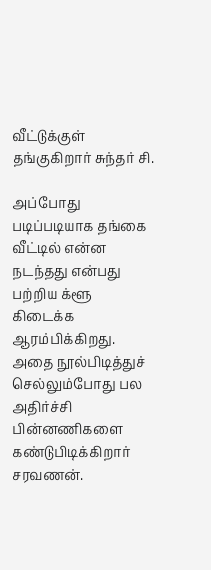வீட்டுக்குள் தங்குகிறார் சுந்தர் சி.

அப்போது படிப்படியாக தங்கை வீட்டில் என்ன நடந்தது என்பது பற்றிய க்ளூ கிடைக்க ஆரம்பிக்கிறது. அதை நூல்பிடித்துச் செல்லும்போது பல அதிர்ச்சி பின்னணிகளை கண்டுபிடிக்கிறார் சரவணன்.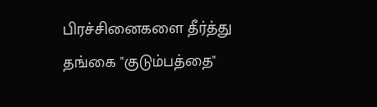பிரச்சினைகளை தீர்த்து தங்கை "குடும்பத்தை"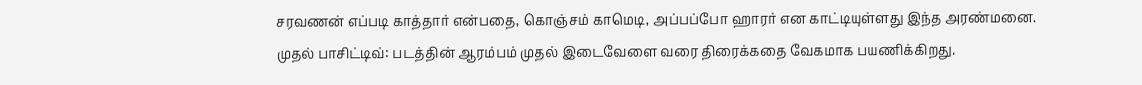சரவணன் எப்படி காத்தார் என்பதை, கொஞ்சம் காமெடி, அப்பப்போ ஹாரர் என காட்டியுள்ளது இந்த அரண்மனை.
முதல் பாசிட்டிவ்: படத்தின் ஆரம்பம் முதல் இடைவேளை வரை திரைக்கதை வேகமாக பயணிக்கிறது.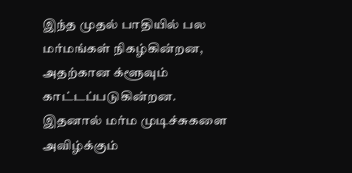இந்த முதல் பாதியில் பல மர்மங்கள் நிகழ்கின்றன, அதற்கான க்ளூவும் காட்டப்படுகின்றன. இதனால் மர்ம முடிச்சுகளை அவிழ்க்கும்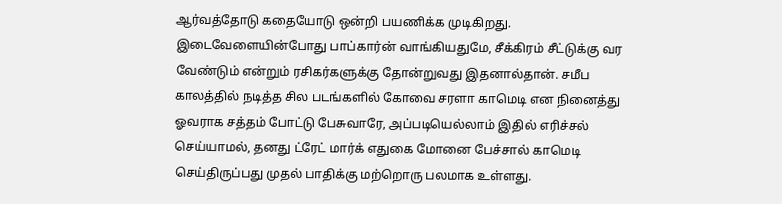ஆர்வத்தோடு கதையோடு ஒன்றி பயணிக்க முடிகிறது. இடைவேளையின்போது பாப்கார்ன் வாங்கியதுமே, சீக்கிரம் சீட்டுக்கு வர வேண்டும் என்றும் ரசிகர்களுக்கு தோன்றுவது இதனால்தான். சமீப காலத்தில் நடித்த சில படங்களில் கோவை சரளா காமெடி என நினைத்து ஓவராக சத்தம் போட்டு பேசுவாரே, அப்படியெல்லாம் இதில் எரிச்சல் செய்யாமல், தனது ட்ரேட் மார்க் எதுகை மோனை பேச்சால் காமெடி செய்திருப்பது முதல் பாதிக்கு மற்றொரு பலமாக உள்ளது.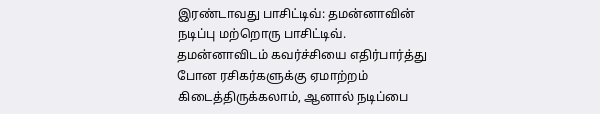இரண்டாவது பாசிட்டிவ்: தமன்னாவின் நடிப்பு மற்றொரு பாசிட்டிவ். தமன்னாவிடம் கவர்ச்சியை எதிர்பார்த்து போன ரசிகர்களுக்கு ஏமாற்றம் கிடைத்திருக்கலாம், ஆனால் நடிப்பை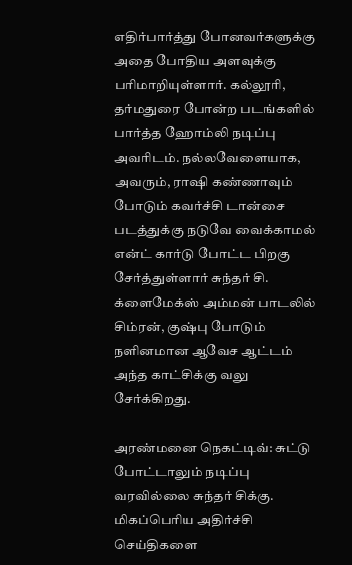எதிர்பார்த்து போனவர்களுக்கு அதை போதிய அளவுக்கு பரிமாறியுள்ளார். கல்லூரி, தர்மதுரை போன்ற படங்களில் பார்த்த ஹோம்லி நடிப்பு அவரிடம். நல்லவேளையாக, அவரும், ராஷி கண்ணாவும் போடும் கவர்ச்சி டான்சை படத்துக்கு நடுவே வைக்காமல் என்ட் கார்டு போட்ட பிறகு சேர்த்துள்ளார் சுந்தர் சி. க்ளைமேக்ஸ் அம்மன் பாடலில் சிம்ரன், குஷ்பு போடும் நளினமான ஆவேச ஆட்டம் அந்த காட்சிக்கு வலு சேர்க்கிறது.

அரண்மனை நெகட்டிவ்: சுட்டு போட்டாலும் நடிப்பு வரவில்லை சுந்தர் சிக்கு. மிகப்பெரிய அதிர்ச்சி செய்திகளை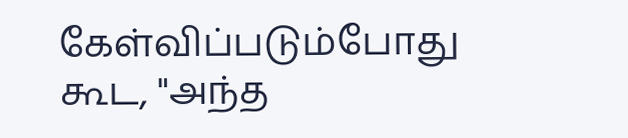கேள்விப்படும்போது கூட, "அந்த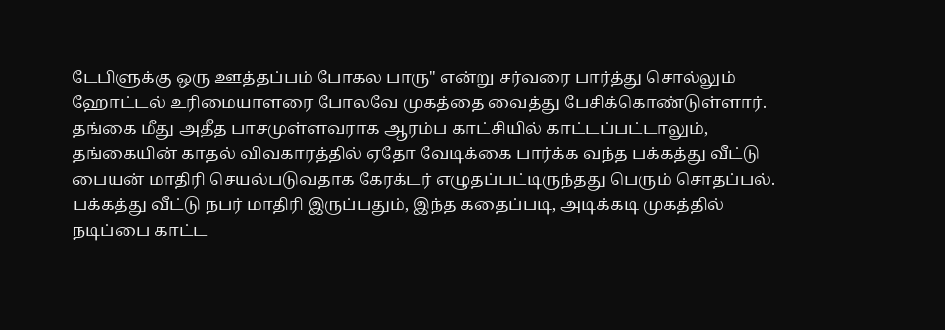டேபிளுக்கு ஒரு ஊத்தப்பம் போகல பாரு" என்று சர்வரை பார்த்து சொல்லும் ஹோட்டல் உரிமையாளரை போலவே முகத்தை வைத்து பேசிக்கொண்டுள்ளார். தங்கை மீது அதீத பாசமுள்ளவராக ஆரம்ப காட்சியில் காட்டப்பட்டாலும், தங்கையின் காதல் விவகாரத்தில் ஏதோ வேடிக்கை பார்க்க வந்த பக்கத்து வீட்டு பையன் மாதிரி செயல்படுவதாக கேரக்டர் எழுதப்பட்டிருந்தது பெரும் சொதப்பல். பக்கத்து வீட்டு நபர் மாதிரி இருப்பதும், இந்த கதைப்படி, அடிக்கடி முகத்தில் நடிப்பை காட்ட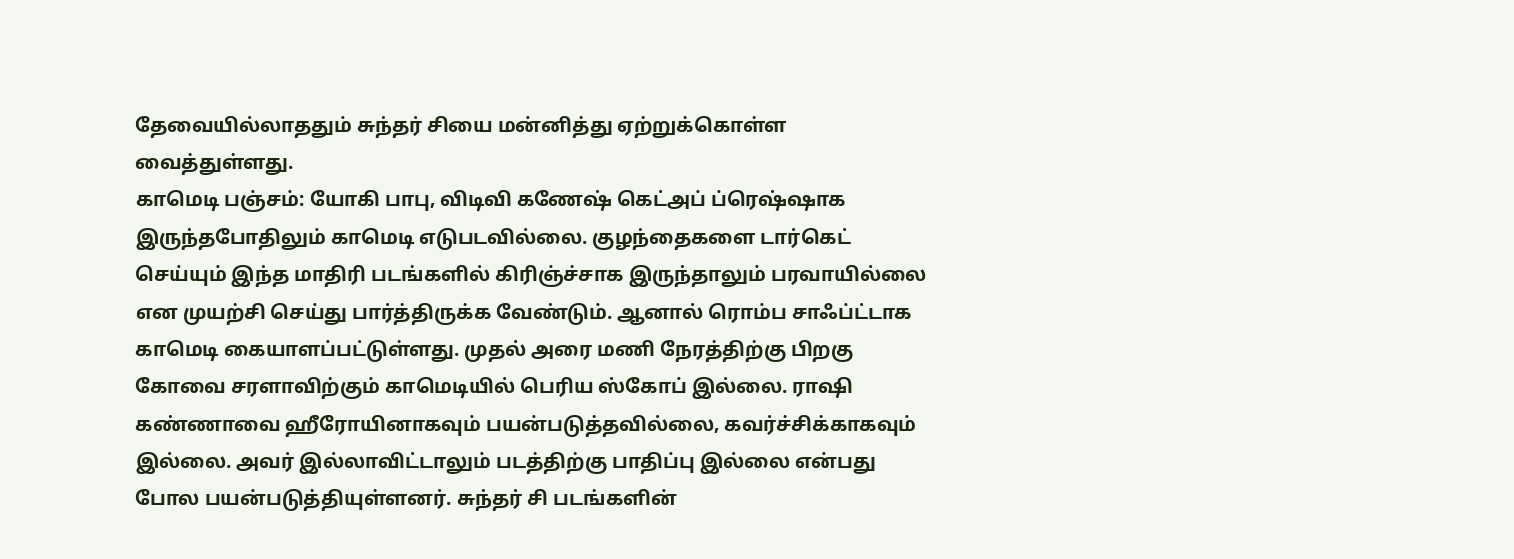தேவையில்லாததும் சுந்தர் சியை மன்னித்து ஏற்றுக்கொள்ள வைத்துள்ளது.
காமெடி பஞ்சம்: யோகி பாபு, விடிவி கணேஷ் கெட்அப் ப்ரெஷ்ஷாக இருந்தபோதிலும் காமெடி எடுபடவில்லை. குழந்தைகளை டார்கெட் செய்யும் இந்த மாதிரி படங்களில் கிரிஞ்ச்சாக இருந்தாலும் பரவாயில்லை என முயற்சி செய்து பார்த்திருக்க வேண்டும். ஆனால் ரொம்ப சாஃப்ட்டாக காமெடி கையாளப்பட்டுள்ளது. முதல் அரை மணி நேரத்திற்கு பிறகு கோவை சரளாவிற்கும் காமெடியில் பெரிய ஸ்கோப் இல்லை. ராஷி கண்ணாவை ஹீரோயினாகவும் பயன்படுத்தவில்லை, கவர்ச்சிக்காகவும் இல்லை. அவர் இல்லாவிட்டாலும் படத்திற்கு பாதிப்பு இல்லை என்பது போல பயன்படுத்தியுள்ளனர். சுந்தர் சி படங்களின்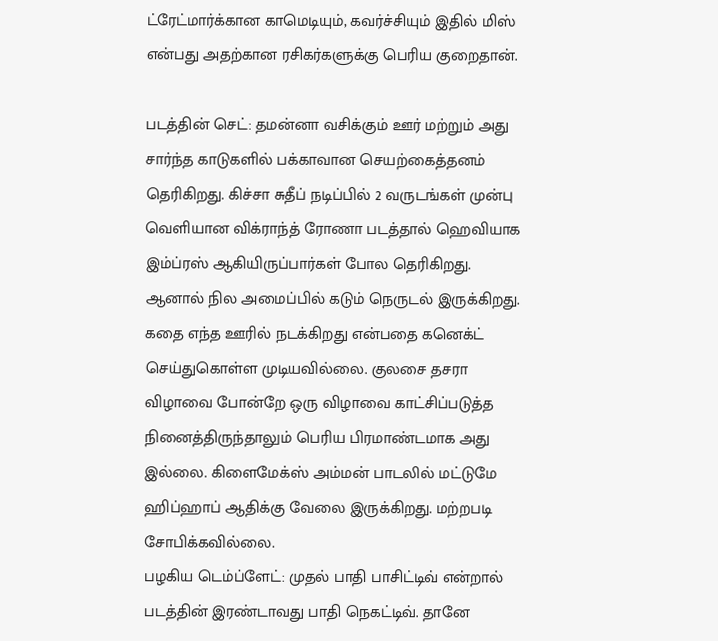ட்ரேட்மார்க்கான காமெடியும், கவர்ச்சியும் இதில் மிஸ் என்பது அதற்கான ரசிகர்களுக்கு பெரிய குறைதான்.

படத்தின் செட்: தமன்னா வசிக்கும் ஊர் மற்றும் அது சார்ந்த காடுகளில் பக்காவான செயற்கைத்தனம் தெரிகிறது. கிச்சா சுதீப் நடிப்பில் 2 வருடங்கள் முன்பு வெளியான விக்ராந்த் ரோணா படத்தால் ஹெவியாக இம்ப்ரஸ் ஆகியிருப்பார்கள் போல தெரிகிறது. ஆனால் நில அமைப்பில் கடும் நெருடல் இருக்கிறது. கதை எந்த ஊரில் நடக்கிறது என்பதை கனெக்ட் செய்துகொள்ள முடியவில்லை. குலசை தசரா விழாவை போன்றே ஒரு விழாவை காட்சிப்படுத்த நினைத்திருந்தாலும் பெரிய பிரமாண்டமாக அது இல்லை. கிளைமேக்ஸ் அம்மன் பாடலில் மட்டுமே ஹிப்ஹாப் ஆதிக்கு வேலை இருக்கிறது. மற்றபடி சோபிக்கவில்லை.
பழகிய டெம்ப்ளேட்: முதல் பாதி பாசிட்டிவ் என்றால் படத்தின் இரண்டாவது பாதி நெகட்டிவ். தானே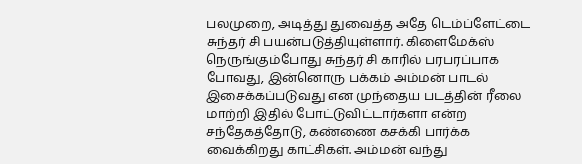பலமுறை, அடித்து துவைத்த அதே டெம்ப்ளேட்டை சுந்தர் சி பயன்படுத்தியுள்ளார். கிளைமேக்ஸ் நெருங்கும்போது சுந்தர் சி காரில் பரபரப்பாக போவது, இன்னொரு பக்கம் அம்மன் பாடல் இசைக்கப்படுவது என முந்தைய படத்தின் ரீலை மாற்றி இதில் போட்டுவிட்டார்களா என்ற சந்தேகத்தோடு, கண்ணை கசக்கி பார்க்க வைக்கிறது காட்சிகள். அம்மன் வந்து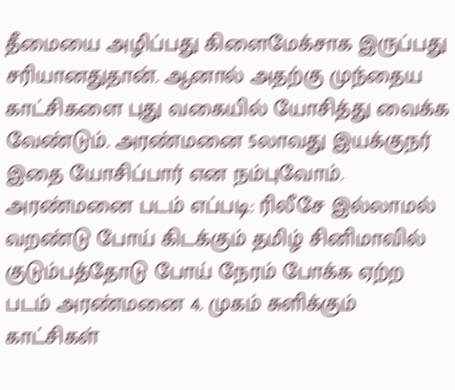தீமையை அழிப்பது கிளைமேக்சாக இருப்பது சரியானதுதான். ஆனால் அதற்கு முந்தைய காட்சிகளை புது வகையில் யோசித்து வைக்க வேண்டும். அரண்மனை 5லாவது இயக்குநர் இதை யோசிப்பார் என நம்புவோம்.
அரண்மனை படம் எப்படி: ரிலீசே இல்லாமல் வறண்டு போய் கிடக்கும் தமிழ் சினிமாவில் குடும்பத்தோடு போய் நேரம் போக்க ஏற்ற படம் அரண்மனை 4. முகம் சுளிக்கும் காட்சிகள்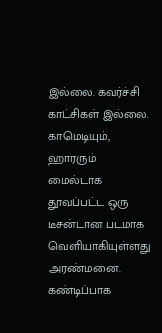இல்லை. கவர்ச்சி காட்சிகள் இல்லை. காமெடியும், ஹாரரும் மைல்டாக தூவப்பட்ட ஒரு டீசன்டான படமாக வெளியாகியுள்ளது அரண்மனை. கண்டிப்பாக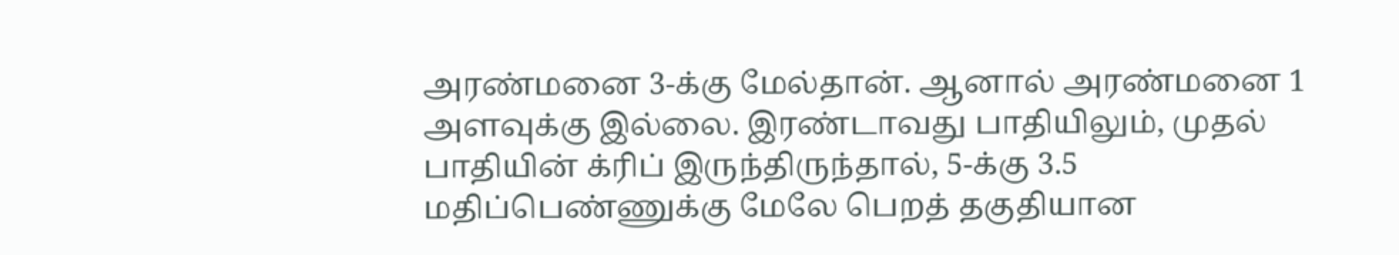அரண்மனை 3-க்கு மேல்தான். ஆனால் அரண்மனை 1 அளவுக்கு இல்லை. இரண்டாவது பாதியிலும், முதல் பாதியின் க்ரிப் இருந்திருந்தால், 5-க்கு 3.5 மதிப்பெண்ணுக்கு மேலே பெறத் தகுதியான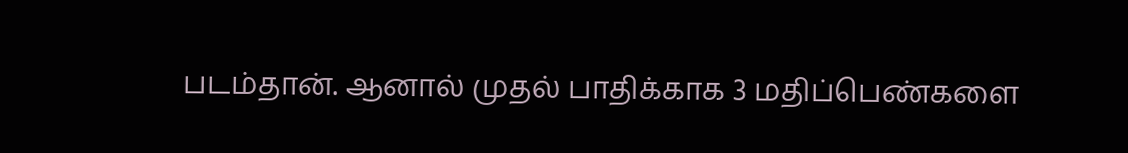படம்தான். ஆனால் முதல் பாதிக்காக 3 மதிப்பெண்களை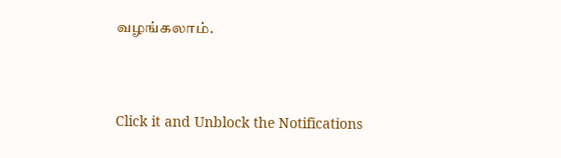வழங்கலாம்.


Click it and Unblock the Notifications